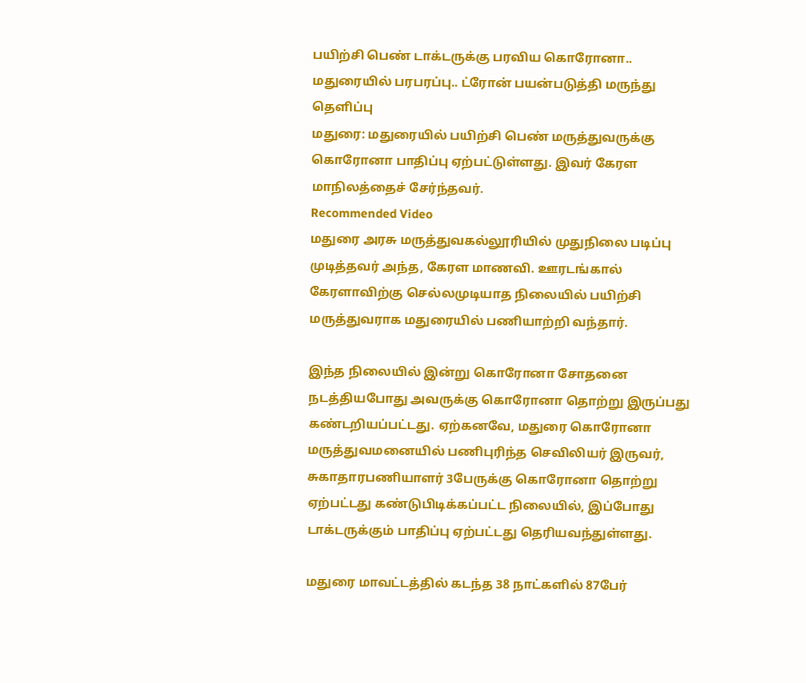பயிற்சி பெண் டாக்டருக்கு பரவிய கொரோனா.. மதுரையில் பரபரப்பு.. ட்ரோன் பயன்படுத்தி மருந்து தெளிப்பு
மதுரை: மதுரையில் பயிற்சி பெண் மருத்துவருக்கு கொரோனா பாதிப்பு ஏற்பட்டுள்ளது. இவர் கேரள மாநிலத்தைச் சேர்ந்தவர்.
Recommended Video
மதுரை அரசு மருத்துவகல்லூரியில் முதுநிலை படிப்பு முடித்தவர் அந்த, கேரள மாணவி. ஊரடங்கால் கேரளாவிற்கு செல்லமுடியாத நிலையில் பயிற்சி மருத்துவராக மதுரையில் பணியாற்றி வந்தார்.

இந்த நிலையில் இன்று கொரோனா சோதனை நடத்தியபோது அவருக்கு கொரோனா தொற்று இருப்பது கண்டறியப்பட்டது. ஏற்கனவே, மதுரை கொரோனா மருத்துவமனையில் பணிபுரிந்த செவிலியர் இருவர், சுகாதாரபணியாளர் 3பேருக்கு கொரோனா தொற்று ஏற்பட்டது கண்டுபிடிக்கப்பட்ட நிலையில், இப்போது டாக்டருக்கும் பாதிப்பு ஏற்பட்டது தெரியவந்துள்ளது.

மதுரை மாவட்டத்தில் கடந்த 38 நாட்களில் 87பேர்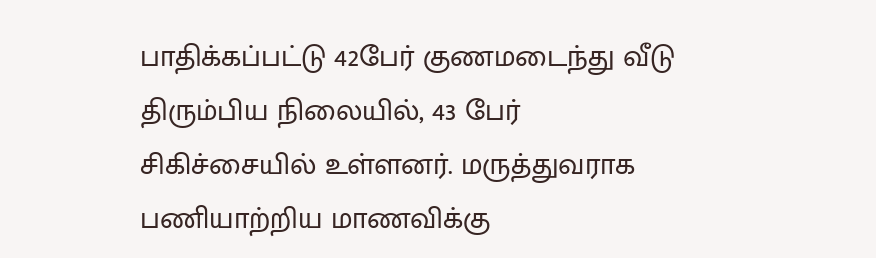பாதிக்கப்பட்டு 42பேர் குணமடைந்து வீடு திரும்பிய நிலையில், 43 பேர் சிகிச்சையில் உள்ளனர். மருத்துவராக பணியாற்றிய மாணவிக்கு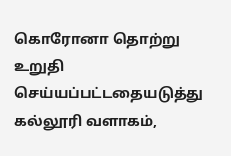கொரோனா தொற்று உறுதி செய்யப்பட்டதையடுத்து கல்லூரி வளாகம்,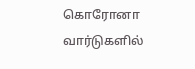கொரோனா வார்டுகளில்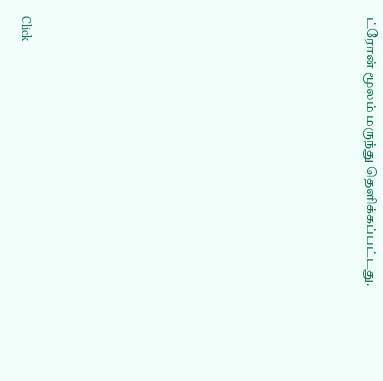ட்ரோன் மூலம் மருந்து தெளிக்கப்பட்டது.












Click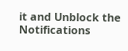it and Unblock the Notifications